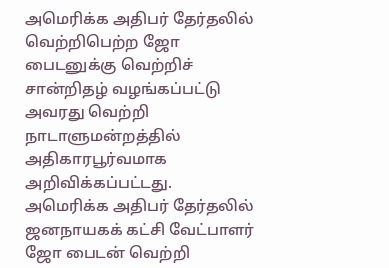அமெரிக்க அதிபர் தேர்தலில் வெற்றிபெற்ற ஜோ பைடனுக்கு வெற்றிச் சான்றிதழ் வழங்கப்பட்டு அவரது வெற்றி நாடாளுமன்றத்தில் அதிகாரபூர்வமாக அறிவிக்கப்பட்டது.
அமெரிக்க அதிபர் தேர்தலில் ஜனநாயகக் கட்சி வேட்பாளர் ஜோ பைடன் வெற்றி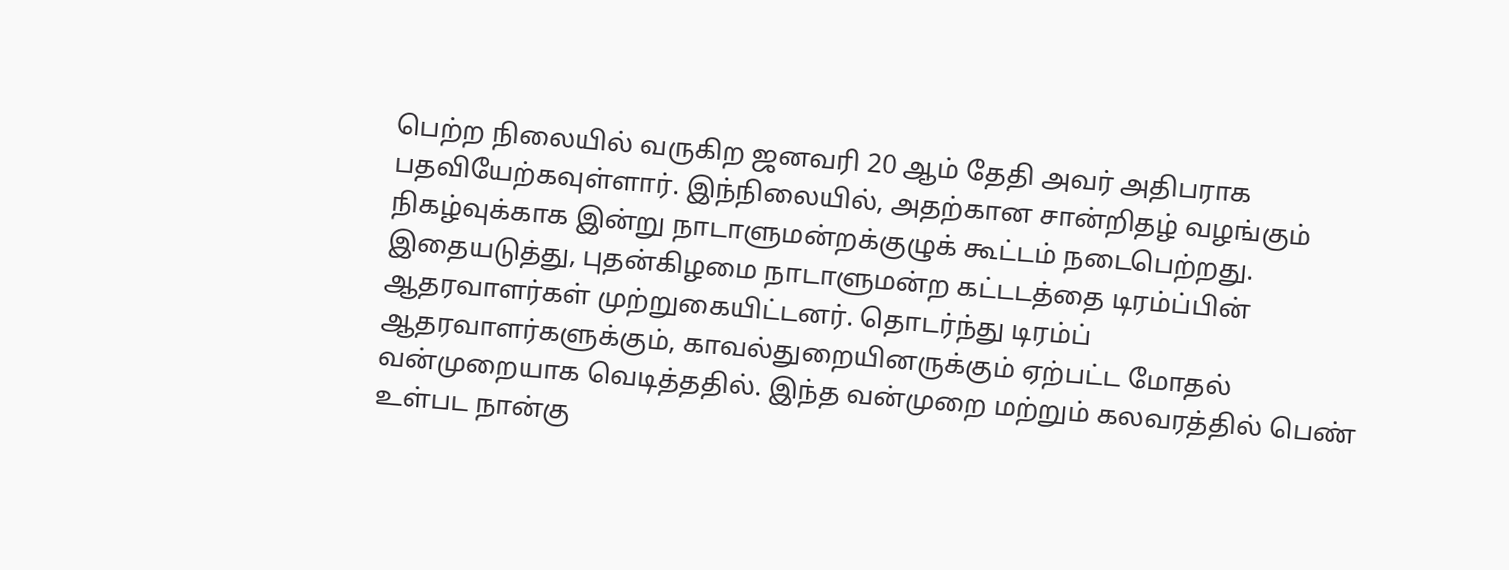பெற்ற நிலையில் வருகிற ஜனவரி 20 ஆம் தேதி அவர் அதிபராக பதவியேற்கவுள்ளார். இந்நிலையில், அதற்கான சான்றிதழ் வழங்கும் நிகழ்வுக்காக இன்று நாடாளுமன்றக்குழுக் கூட்டம் நடைபெற்றது.
இதையடுத்து, புதன்கிழமை நாடாளுமன்ற கட்டடத்தை டிரம்ப்பின் ஆதரவாளர்கள் முற்றுகையிட்டனர். தொடர்ந்து டிரம்ப் ஆதரவாளர்களுக்கும், காவல்துறையினருக்கும் ஏற்பட்ட மோதல் வன்முறையாக வெடித்ததில். இந்த வன்முறை மற்றும் கலவரத்தில் பெண் உள்பட நான்கு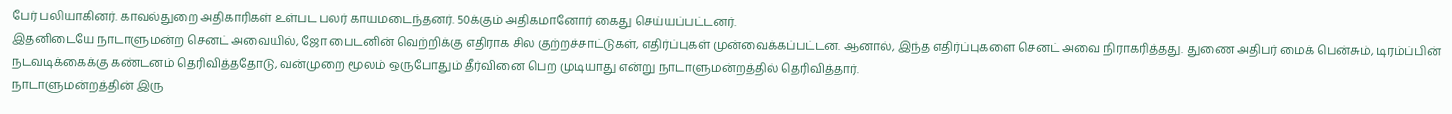பேர் பலியாகினர். காவல்துறை அதிகாரிகள் உள்பட பலர் காயமடைந்தனர். 50க்கும் அதிகமானோர் கைது செய்யப்பட்டனர்.
இதனிடையே நாடாளுமன்ற செனட் அவையில், ஜோ பைடனின் வெற்றிக்கு எதிராக சில குற்றச்சாட்டுகள், எதிர்ப்புகள் முன்வைக்கப்பட்டன. ஆனால், இந்த எதிர்ப்புகளை செனட் அவை நிராகரித்தது. துணை அதிபர் மைக் பென்சும், டிரம்ப்பின் நடவடிக்கைக்கு கண்டனம் தெரிவித்ததோடு, வன்முறை மூலம் ஒருபோதும் தீர்வினை பெற முடியாது என்று நாடாளுமன்றத்தில் தெரிவித்தார்.
நாடாளுமன்றத்தின் இரு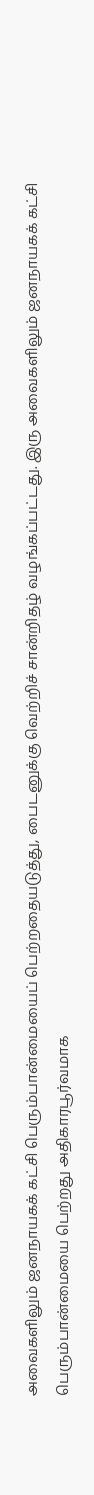அவைகளிலும் ஜனநாயகக் கட்சி பெரும்பான்மையைப் பெற்றதையடுத்து, பைடனுக்கு வெற்றிச் சான்றிதழ் வழங்கப்பட்டது. இரு அவைகளிலும் ஜனநாயகக் கட்சி பெரும்பான்மையை பெற்றது அதிகாரபூர்வமாக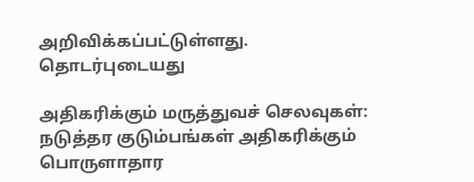அறிவிக்கப்பட்டுள்ளது.
தொடர்புடையது

அதிகரிக்கும் மருத்துவச் செலவுகள்: நடுத்தர குடும்பங்கள் அதிகரிக்கும் பொருளாதார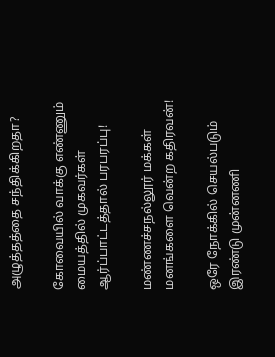அழுத்தத்தை சந்திக்கிறதா?

கோவையில் வாக்கு எண்ணும் மையத்தில் முகவர்கள் ஆர்ப்பாட்டத்தால் பரபரப்பு!

மண்ணச்சநல்லூர் மக்கள் மனங்களை வென்ற கதிரவன்!

ஒரே நோக்கில் செயல்படும் இரண்டு முன்னணி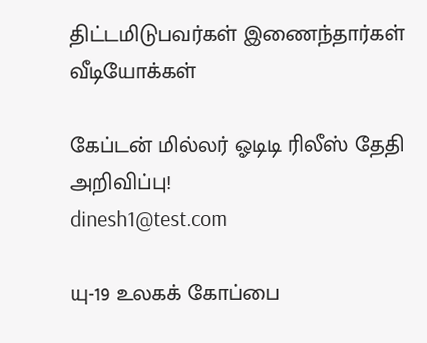திட்டமிடுபவர்கள் இணைந்தார்கள்
வீடியோக்கள்

கேப்டன் மில்லர் ஓடிடி ரிலீஸ் தேதி அறிவிப்பு!
dinesh1@test.com

யு-19 உலகக் கோப்பை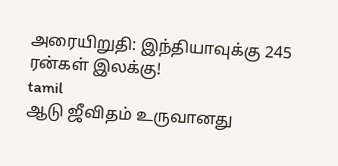அரையிறுதி: இந்தியாவுக்கு 245 ரன்கள் இலக்கு!
tamil
ஆடு ஜீவிதம் உருவானது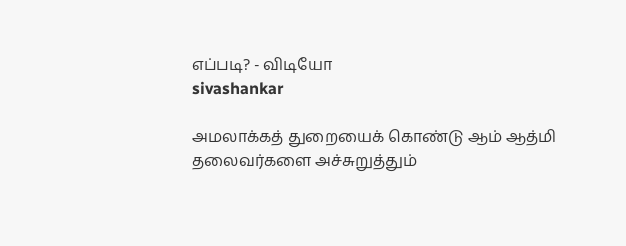எப்படி? - விடியோ
sivashankar

அமலாக்கத் துறையைக் கொண்டு ஆம் ஆத்மி தலைவர்களை அச்சுறுத்தும்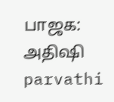பாஜக: அதிஷி
parvathi